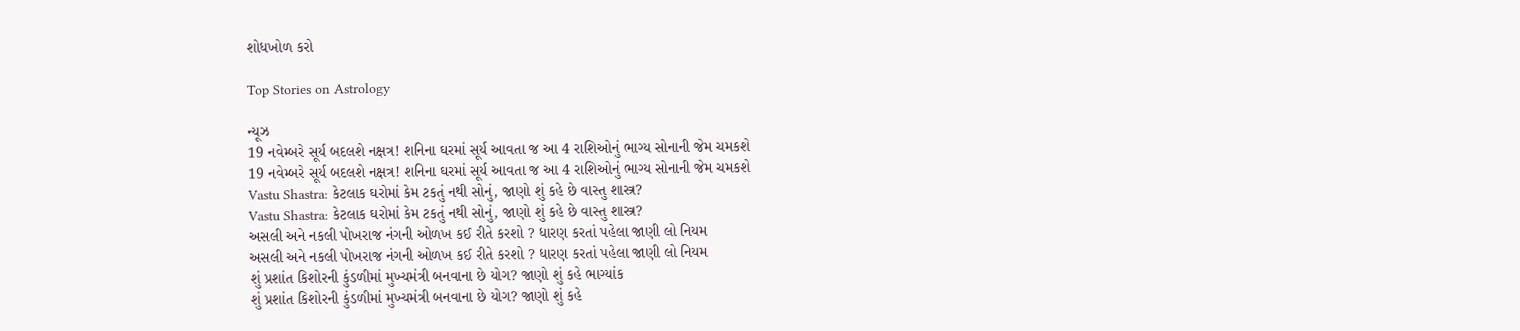શોધખોળ કરો

Top Stories on Astrology

ન્યૂઝ
19 નવેમ્બરે સૂર્ય બદલશે નક્ષત્ર! શનિના ઘરમાં સૂર્ય આવતા જ આ 4 રાશિઓનું ભાગ્ય સોનાની જેમ ચમકશે
19 નવેમ્બરે સૂર્ય બદલશે નક્ષત્ર! શનિના ઘરમાં સૂર્ય આવતા જ આ 4 રાશિઓનું ભાગ્ય સોનાની જેમ ચમકશે
Vastu Shastra: કેટલાક ઘરોમાં કેમ ટકતું નથી સોનું, જાણો શું કહે છે વાસ્તુ શાસ્ત્ર?
Vastu Shastra: કેટલાક ઘરોમાં કેમ ટકતું નથી સોનું, જાણો શું કહે છે વાસ્તુ શાસ્ત્ર?
અસલી અને નકલી પોખરાજ નંગની ઓળખ કઈ રીતે કરશો ? ધારણ કરતાં પહેલા જાણી લો નિયમ
અસલી અને નકલી પોખરાજ નંગની ઓળખ કઈ રીતે કરશો ? ધારણ કરતાં પહેલા જાણી લો નિયમ
શું પ્રશાંત કિશોરની કુંડળીમાં મુખ્યમંત્રી બનવાના છે યોગ? જાણો શું કહે ભાગ્યાંક
શું પ્રશાંત કિશોરની કુંડળીમાં મુખ્યમંત્રી બનવાના છે યોગ? જાણો શું કહે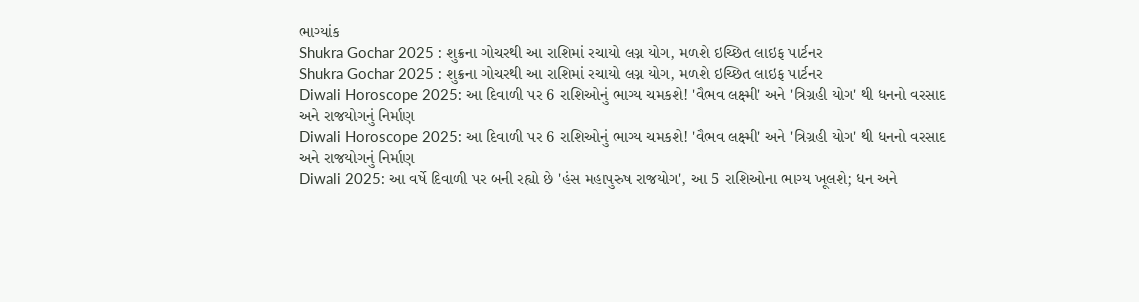ભાગ્યાંક
Shukra Gochar 2025 : શુક્રના ગોચરથી આ રાશિમાં રચાયો લગ્ન યોગ, મળશે ઇચ્છિત લાઇફ પાર્ટનર
Shukra Gochar 2025 : શુક્રના ગોચરથી આ રાશિમાં રચાયો લગ્ન યોગ, મળશે ઇચ્છિત લાઇફ પાર્ટનર
Diwali Horoscope 2025: આ દિવાળી પર 6 રાશિઓનું ભાગ્ય ચમકશે! 'વૈભવ લક્ષ્મી' અને 'ત્રિગ્રહી યોગ' થી ધનનો વરસાદ અને રાજયોગનું નિર્માણ
Diwali Horoscope 2025: આ દિવાળી પર 6 રાશિઓનું ભાગ્ય ચમકશે! 'વૈભવ લક્ષ્મી' અને 'ત્રિગ્રહી યોગ' થી ધનનો વરસાદ અને રાજયોગનું નિર્માણ
Diwali 2025: આ વર્ષે દિવાળી પર બની રહ્યો છે 'હંસ મહાપુરુષ રાજયોગ', આ 5 રાશિઓના ભાગ્ય ખૂલશે; ધન અને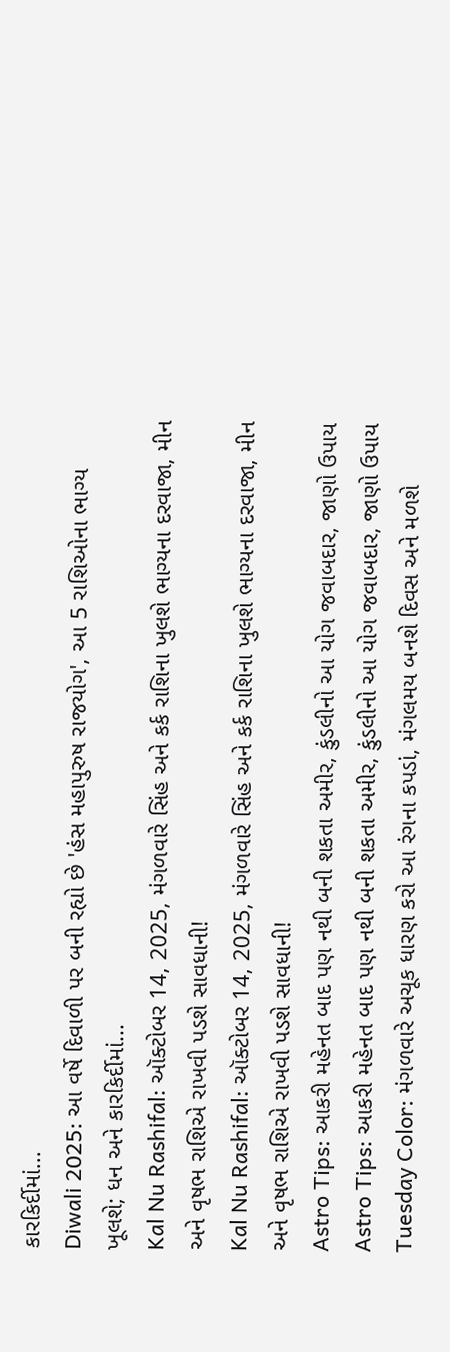કારકિર્દીમાં...
Diwali 2025: આ વર્ષે દિવાળી પર બની રહ્યો છે 'હંસ મહાપુરુષ રાજયોગ', આ 5 રાશિઓના ભાગ્ય ખૂલશે; ધન અને કારકિર્દીમાં...
Kal Nu Rashifal: ઑક્ટોબર 14, 2025, મંગળવારે સિંહ અને કર્ક રાશિના ખુલશે ભાગ્યના દરવાજા, મીન અને વૃષભ રાશિએ રાખવી પડશે સાવધાની!
Kal Nu Rashifal: ઑક્ટોબર 14, 2025, મંગળવારે સિંહ અને કર્ક રાશિના ખુલશે ભાગ્યના દરવાજા, મીન અને વૃષભ રાશિએ રાખવી પડશે સાવધાની!
Astro Tips: આકરી મહેનત બાદ પણ નથી બની શકતા અમીર, કુંડલીનો આ યોગ જવાબદાર, જાણો ઉપાય
Astro Tips: આકરી મહેનત બાદ પણ નથી બની શકતા અમીર, કુંડલીનો આ યોગ જવાબદાર, જાણો ઉપાય
Tuesday Color: મંગળવારે અચૂક ધારણ કરો આ રંગના કપડાં, મંગલમય બનશે દિવસ અને મળશે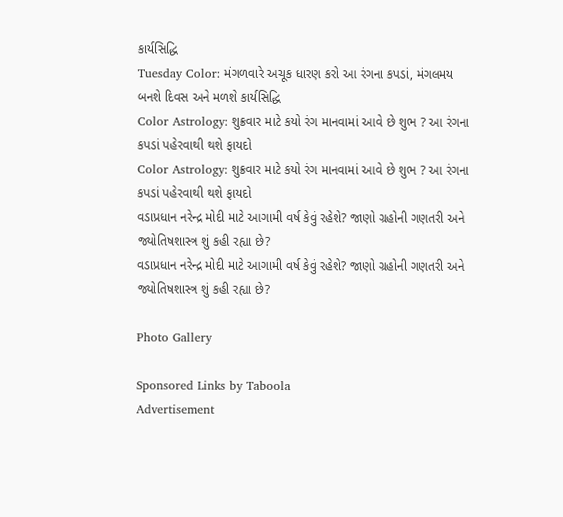કાર્યસિદ્ધિ
Tuesday Color: મંગળવારે અચૂક ધારણ કરો આ રંગના કપડાં, મંગલમય બનશે દિવસ અને મળશે કાર્યસિદ્ધિ
Color Astrology: શુક્રવાર માટે કયો રંગ માનવામાં આવે છે શુભ ? આ રંગના કપડાં પહેરવાથી થશે ફાયદો
Color Astrology: શુક્રવાર માટે કયો રંગ માનવામાં આવે છે શુભ ? આ રંગના કપડાં પહેરવાથી થશે ફાયદો
વડાપ્રધાન નરેન્દ્ર મોદી માટે આગામી વર્ષ કેવું રહેશે? જાણો ગ્રહોની ગણતરી અને જ્યોતિષશાસ્ત્ર શું કહી રહ્યા છે?
વડાપ્રધાન નરેન્દ્ર મોદી માટે આગામી વર્ષ કેવું રહેશે? જાણો ગ્રહોની ગણતરી અને જ્યોતિષશાસ્ત્ર શું કહી રહ્યા છે?

Photo Gallery

Sponsored Links by Taboola
Advertisement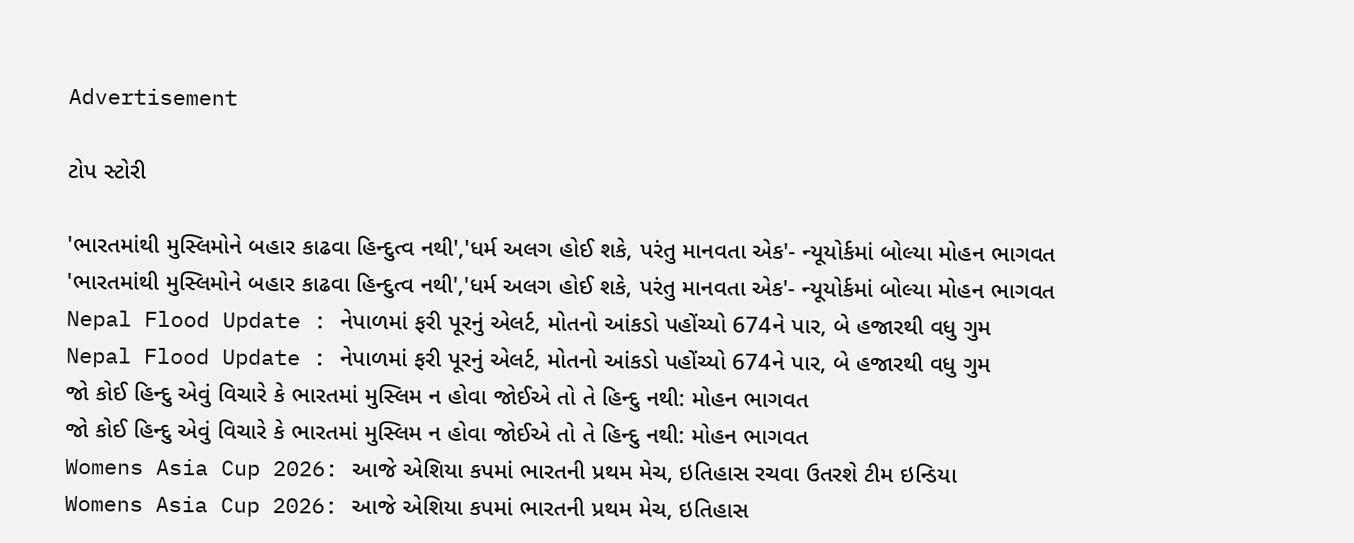Advertisement

ટોપ સ્ટોરી

'ભારતમાંથી મુસ્લિમોને બહાર કાઢવા હિન્દુત્વ નથી','ધર્મ અલગ હોઈ શકે, પરંતુ માનવતા એક'- ન્યૂયોર્કમાં બોલ્યા મોહન ભાગવત
'ભારતમાંથી મુસ્લિમોને બહાર કાઢવા હિન્દુત્વ નથી','ધર્મ અલગ હોઈ શકે, પરંતુ માનવતા એક'- ન્યૂયોર્કમાં બોલ્યા મોહન ભાગવત
Nepal Flood Update : નેપાળમાં ફરી પૂરનું એલર્ટ, મોતનો આંકડો પહોંચ્યો 674ને પાર, બે હજારથી વધુ ગુમ
Nepal Flood Update : નેપાળમાં ફરી પૂરનું એલર્ટ, મોતનો આંકડો પહોંચ્યો 674ને પાર, બે હજારથી વધુ ગુમ
જો કોઈ હિન્દુ એવું વિચારે કે ભારતમાં મુસ્લિમ ન હોવા જોઈએ તો તે હિન્દુ નથી: મોહન ભાગવત
જો કોઈ હિન્દુ એવું વિચારે કે ભારતમાં મુસ્લિમ ન હોવા જોઈએ તો તે હિન્દુ નથી: મોહન ભાગવત
Womens Asia Cup 2026: આજે એશિયા કપમાં ભારતની પ્રથમ મેચ, ઇતિહાસ રચવા ઉતરશે ટીમ ઇન્ડિયા
Womens Asia Cup 2026: આજે એશિયા કપમાં ભારતની પ્રથમ મેચ, ઇતિહાસ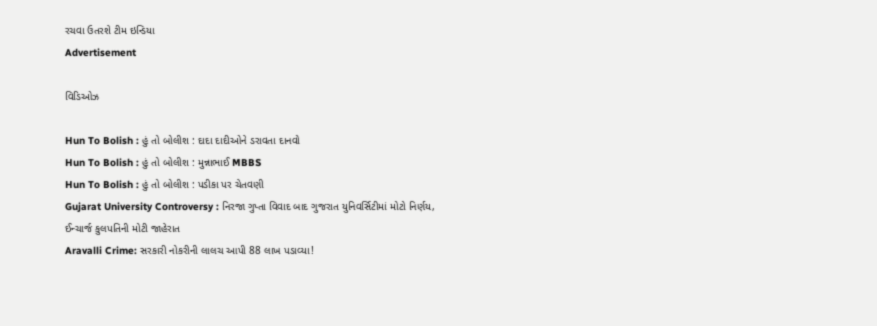રચવા ઉતરશે ટીમ ઇન્ડિયા
Advertisement

વિડિઓઝ

Hun To Bolish : હું તો બોલીશ : દાદા દાદીઓને ડરાવતા દાનવો
Hun To Bolish : હું તો બોલીશ : મુન્નાભાઈ MBBS
Hun To Bolish : હું તો બોલીશ : પડીકા પર ચેતવણી
Gujarat University Controversy : નિરજા ગુપ્તા વિવાદ બાદ ગુજરાત યુનિવર્સિટીમાં મોટો નિર્ણય, ઈન્ચાર્જ કુલપતિની મોટી જાહેરાત
Aravalli Crime: સરકારી નોકરીની લાલચ આપી 88 લાખ પડાવ્યા!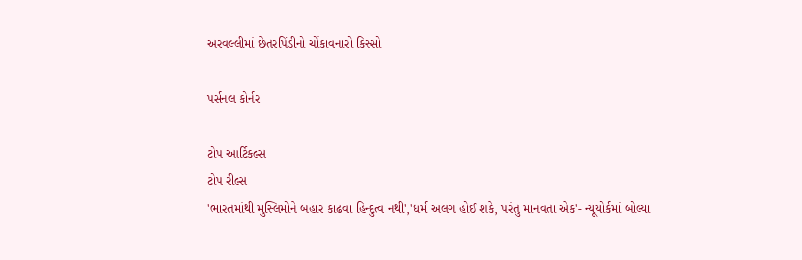અરવલ્લીમાં છેતરપિંડીનો ચોંકાવનારો કિસ્સો

પર્સનલ કોર્નર

ટોપ આર્ટિકલ્સ
ટોપ રીલ્સ
'ભારતમાંથી મુસ્લિમોને બહાર કાઢવા હિન્દુત્વ નથી','ધર્મ અલગ હોઈ શકે, પરંતુ માનવતા એક'- ન્યૂયોર્કમાં બોલ્યા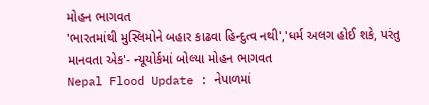મોહન ભાગવત
'ભારતમાંથી મુસ્લિમોને બહાર કાઢવા હિન્દુત્વ નથી','ધર્મ અલગ હોઈ શકે, પરંતુ માનવતા એક'- ન્યૂયોર્કમાં બોલ્યા મોહન ભાગવત
Nepal Flood Update : નેપાળમાં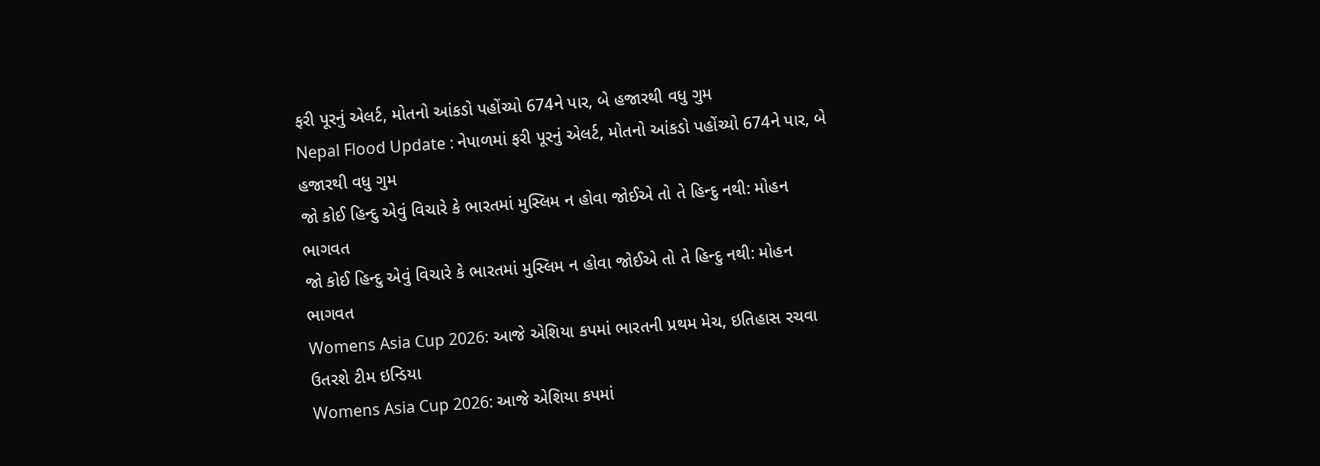ફરી પૂરનું એલર્ટ, મોતનો આંકડો પહોંચ્યો 674ને પાર, બે હજારથી વધુ ગુમ
Nepal Flood Update : નેપાળમાં ફરી પૂરનું એલર્ટ, મોતનો આંકડો પહોંચ્યો 674ને પાર, બે હજારથી વધુ ગુમ
જો કોઈ હિન્દુ એવું વિચારે કે ભારતમાં મુસ્લિમ ન હોવા જોઈએ તો તે હિન્દુ નથી: મોહન ભાગવત
જો કોઈ હિન્દુ એવું વિચારે કે ભારતમાં મુસ્લિમ ન હોવા જોઈએ તો તે હિન્દુ નથી: મોહન ભાગવત
Womens Asia Cup 2026: આજે એશિયા કપમાં ભારતની પ્રથમ મેચ, ઇતિહાસ રચવા ઉતરશે ટીમ ઇન્ડિયા
Womens Asia Cup 2026: આજે એશિયા કપમાં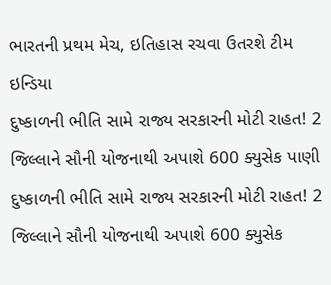ભારતની પ્રથમ મેચ, ઇતિહાસ રચવા ઉતરશે ટીમ ઇન્ડિયા
દુષ્કાળની ભીતિ સામે રાજ્ય સરકારની મોટી રાહત! 2 જિલ્લાને સૌની યોજનાથી અપાશે 600 ક્યુસેક પાણી
દુષ્કાળની ભીતિ સામે રાજ્ય સરકારની મોટી રાહત! 2 જિલ્લાને સૌની યોજનાથી અપાશે 600 ક્યુસેક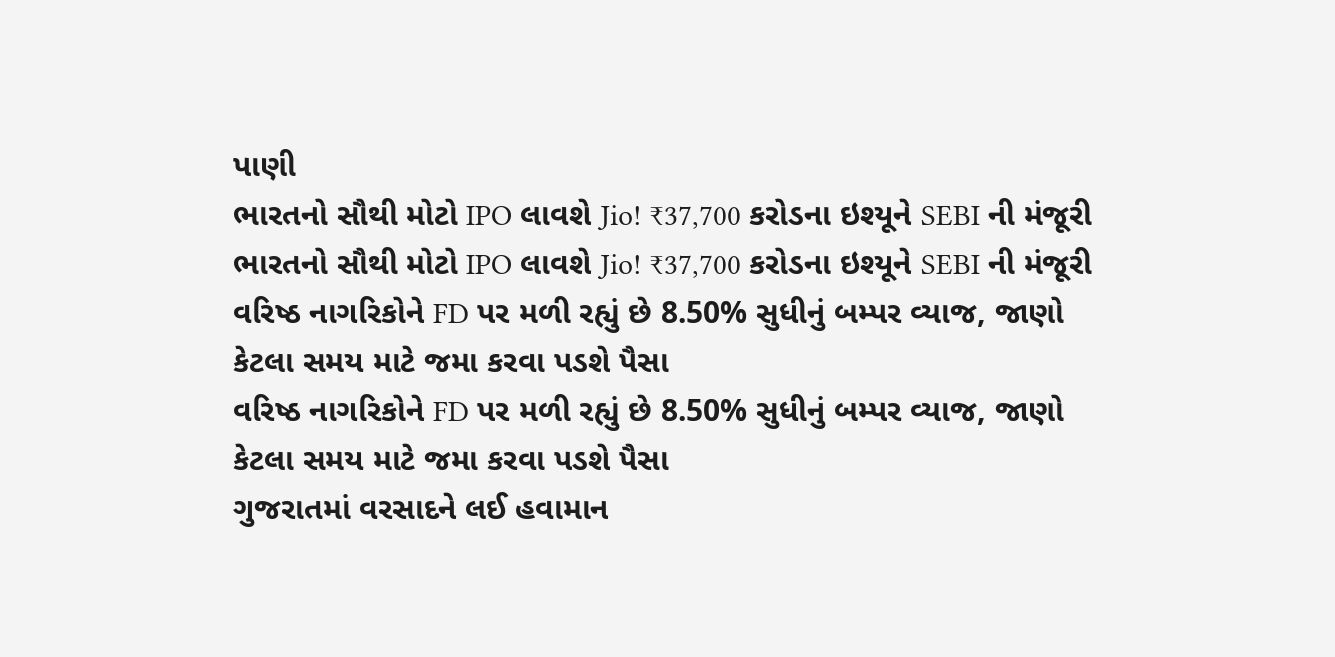પાણી
ભારતનો સૌથી મોટો IPO લાવશે Jio! ₹37,700 કરોડના ઇશ્યૂને SEBI ની મંજૂરી
ભારતનો સૌથી મોટો IPO લાવશે Jio! ₹37,700 કરોડના ઇશ્યૂને SEBI ની મંજૂરી
વરિષ્ઠ નાગરિકોને FD પર મળી રહ્યું છે 8.50% સુધીનું બમ્પર વ્યાજ, જાણો કેટલા સમય માટે જમા કરવા પડશે પૈસા
વરિષ્ઠ નાગરિકોને FD પર મળી રહ્યું છે 8.50% સુધીનું બમ્પર વ્યાજ, જાણો કેટલા સમય માટે જમા કરવા પડશે પૈસા
ગુજરાતમાં વરસાદને લઈ હવામાન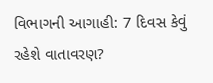વિભાગની આગાહી: 7 દિવસ કેવું રહેશે વાતાવરણ?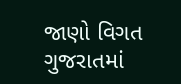જાણો વિગત
ગુજરાતમાં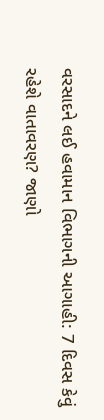વરસાદને લઈ હવામાન વિભાગની આગાહી: 7 દિવસ કેવું રહેશે વાતાવરણ? જાણો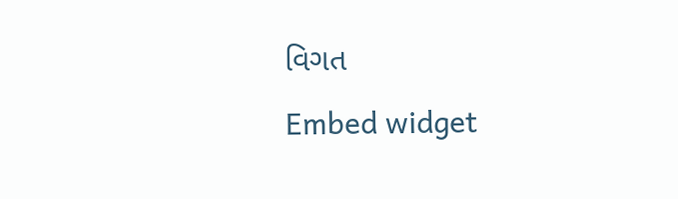વિગત
Embed widget